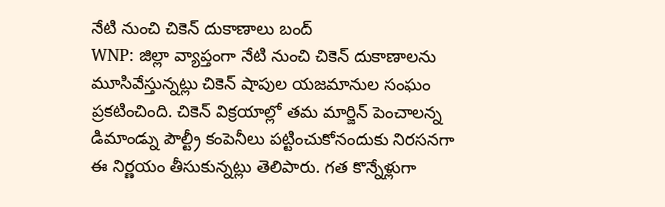నేటి నుంచి చికెన్ దుకాణాలు బంద్
WNP: జిల్లా వ్యాప్తంగా నేటి నుంచి చికెన్ దుకాణాలను మూసివేస్తున్నట్లు చికెన్ షాపుల యజమానుల సంఘం ప్రకటించింది. చికెన్ విక్రయాల్లో తమ మార్జిన్ పెంచాలన్న డిమాండ్ను పౌల్ట్రీ కంపెనీలు పట్టించుకోనందుకు నిరసనగా ఈ నిర్ణయం తీసుకున్నట్లు తెలిపారు. గత కొన్నేళ్లుగా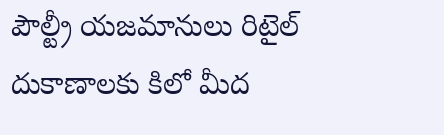పౌల్ట్రీ యజమానులు రిటైల్ దుకాణాలకు కిలో మీద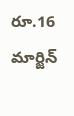రూ.16 మార్జిన్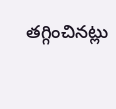తగ్గించినట్లు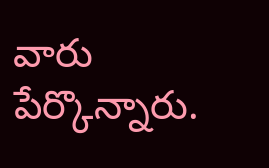వారు పేర్కొన్నారు.